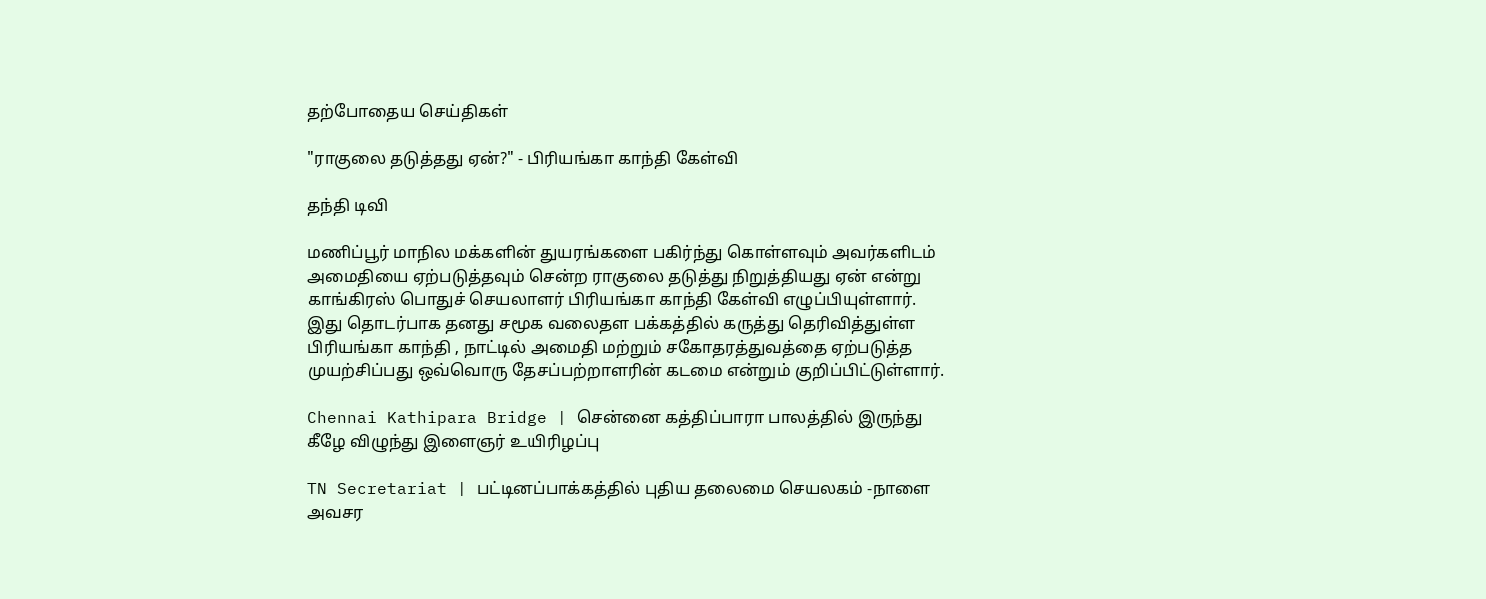தற்போதைய செய்திகள்

"ராகுலை தடுத்தது ஏன்?" - பிரியங்கா காந்தி கேள்வி

தந்தி டிவி

மணிப்பூர் மாநில மக்களின் துயரங்களை பகிர்ந்து கொள்ளவும் அவர்களிடம் அமைதியை ஏற்படுத்தவும் சென்ற ராகுலை தடுத்து நிறுத்தியது ஏன் என்று காங்கிரஸ் பொதுச் செயலாளர் பிரியங்கா காந்தி கேள்வி எழுப்பியுள்ளார். இது தொடர்பாக தனது சமூக வலைதள பக்கத்தில் கருத்து தெரிவித்துள்ள பிரியங்கா காந்தி , நாட்டில் அமைதி மற்றும் சகோதரத்துவத்தை ஏற்படுத்த முயற்சிப்பது ஒவ்வொரு தேசப்பற்றாளரின் கடமை என்றும் குறிப்பிட்டுள்ளார்.

Chennai Kathipara Bridge | சென்னை கத்திப்பாரா பாலத்தில் இருந்து கீழே விழுந்து இளைஞர் உயிரிழப்பு

TN Secretariat | பட்டினப்பாக்கத்தில் புதிய தலைமை செயலகம் -நாளை அவசர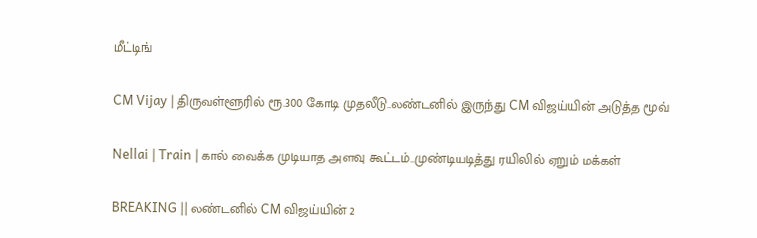மீட்டிங்

CM Vijay | திருவள்ளூரில் ரூ.300 கோடி முதலீடு..லண்டனில் இருந்து CM விஜய்யின் அடுத்த மூவ்

Nellai | Train | கால் வைக்க முடியாத அளவு கூட்டம்..முண்டியடித்து ரயிலில் ஏறும் மக்கள்

BREAKING || லண்டனில் CM விஜய்யின் 2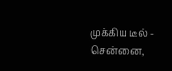முக்கிய டீல் - சென்னை,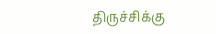திருச்சிக்கு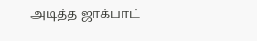அடித்த ஜாக்பாட்